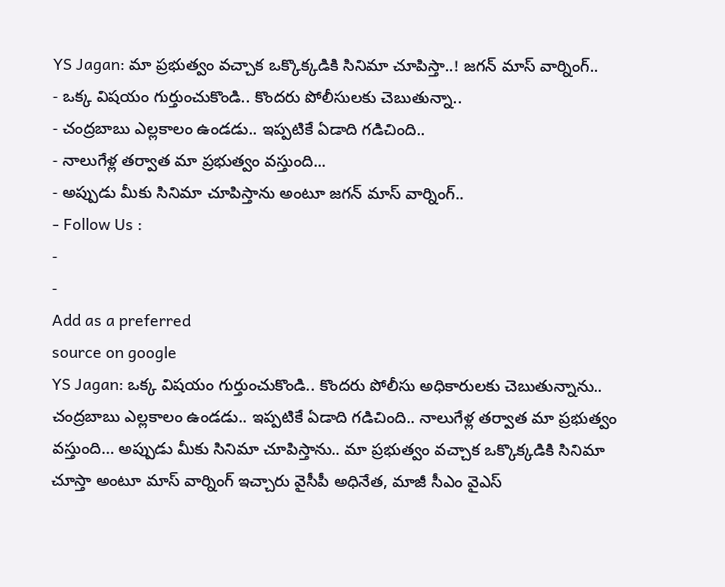YS Jagan: మా ప్రభుత్వం వచ్చాక ఒక్కొక్కడికి సినిమా చూపిస్తా..! జగన్ మాస్ వార్నింగ్..
- ఒక్క విషయం గుర్తుంచుకొండి.. కొందరు పోలీసులకు చెబుతున్నా..
- చంద్రబాబు ఎల్లకాలం ఉండడు.. ఇప్పటికే ఏడాది గడిచింది..
- నాలుగేళ్ల తర్వాత మా ప్రభుత్వం వస్తుంది...
- అప్పుడు మీకు సినిమా చూపిస్తాను అంటూ జగన్ మాస్ వార్నింగ్..
- Follow Us :
-
-
Add as a preferred
source on google
YS Jagan: ఒక్క విషయం గుర్తుంచుకొండి.. కొందరు పోలీసు అధికారులకు చెబుతున్నాను.. చంద్రబాబు ఎల్లకాలం ఉండడు.. ఇప్పటికే ఏడాది గడిచింది.. నాలుగేళ్ల తర్వాత మా ప్రభుత్వం వస్తుంది… అప్పుడు మీకు సినిమా చూపిస్తాను.. మా ప్రభుత్వం వచ్చాక ఒక్కొక్కడికి సినిమా చూస్తా అంటూ మాస్ వార్నింగ్ ఇచ్చారు వైసీపీ అధినేత, మాజీ సీఎం వైఎస్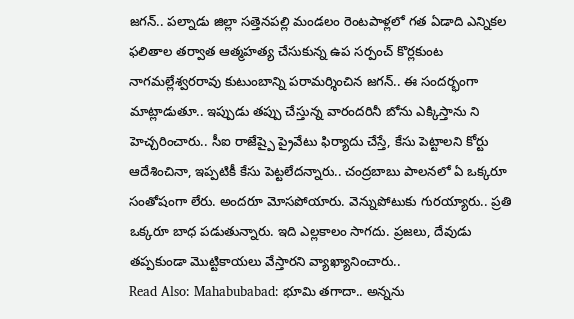జగన్.. పల్నాడు జిల్లా సత్తెనపల్లి మండలం రెంటపాళ్లలో గత ఏడాది ఎన్నికల ఫలితాల తర్వాత ఆత్మహత్య చేసుకున్న ఉప సర్పంచ్ కొర్లకుంట నాగమల్లేశ్వరరావు కుటుంబాన్ని పరామర్శించిన జగన్.. ఈ సందర్భంగా మాట్లాడుతూ.. ఇప్పుడు తప్పు చేస్తున్న వారందరినీ బోను ఎక్కిస్తాను ని హెచ్చరించారు.. సీఐ రాజేష్పై ప్రైవేటు ఫిర్యాదు చేస్తే, కేసు పెట్టాలని కోర్టు ఆదేశించినా, ఇప్పటికీ కేసు పెట్టలేదన్నారు.. చంద్రబాబు పాలనలో ఏ ఒక్కరూ సంతోషంగా లేరు. అందరూ మోసపోయారు. వెన్నుపోటుకు గురయ్యారు.. ప్రతి ఒక్కరూ బాధ పడుతున్నారు. ఇది ఎల్లకాలం సాగదు. ప్రజలు, దేవుడు తప్పకుండా మొట్టికాయలు వేస్తారని వ్యాఖ్యానించారు..
Read Also: Mahabubabad: భూమి తగాదా.. అన్నను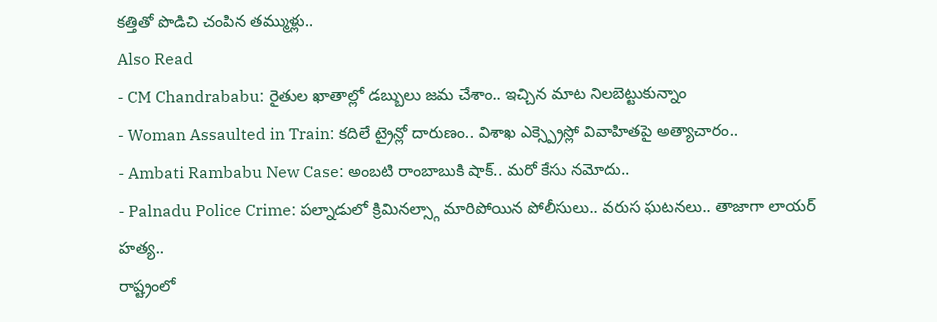కత్తితో పొడిచి చంపిన తమ్ముళ్లు..
Also Read
- CM Chandrababu: రైతుల ఖాతాల్లో డబ్బులు జమ చేశాం.. ఇచ్చిన మాట నిలబెట్టుకున్నాం
- Woman Assaulted in Train: కదిలే ట్రైన్లో దారుణం.. విశాఖ ఎక్స్ప్రెస్లో వివాహితపై అత్యాచారం..
- Ambati Rambabu New Case: అంబటి రాంబాబుకి షాక్.. మరో కేసు నమోదు..
- Palnadu Police Crime: పల్నాడులో క్రిమినల్స్గా మారిపోయిన పోలీసులు.. వరుస ఘటనలు.. తాజాగా లాయర్ హత్య..
రాష్ట్రంలో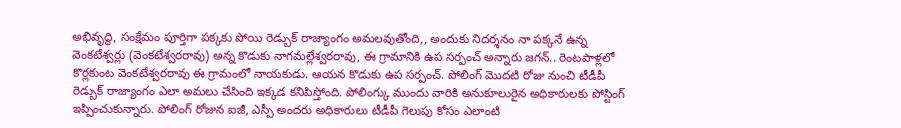అభివృద్ధి, సంక్షేమం పూర్తిగా పక్కకు పోయి రెడ్బుక్ రాజ్యాంగం అమలవుతోంది,, అందుకు నిదర్శనం నా పక్కనే ఉన్న వెంకటేశ్వర్లు (వెంకటేశ్వరరావు) అన్న కొడుకు నాగమల్లేశ్వరరావు, ఈ గ్రామానికి ఉప సర్పంచ్ అన్నారు జగన్.. రెంటపాళ్లలో కొర్లకుంట వెంకటేశ్వరరావు ఈ గ్రామంలో నాయకుడు. ఆయన కొడుకు ఉప సర్పంచ్. పోలింగ్ మొదటి రోజు నుంచి టీడీపీ రెడ్బుక్ రాజ్యాంగం ఎలా అమలు చేసింది ఇక్కడ కనిపిస్తోంది. పోలింగ్కు ముందు వారికి అనుకూలురైన అధికారులకు పోస్టింగ్ ఇప్పించుకున్నారు. పోలింగ్ రోజున ఐజీ, ఎస్పీ అందరు అధికారులు టీడీపీ గెలుపు కోసం ఎలాంటి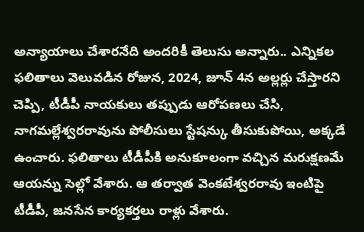అన్యాయాలు చేశారనేది అందరికీ తెలుసు అన్నారు.. ఎన్నికల ఫలితాలు వెలువడిన రోజున, 2024, జూన్ 4న అల్లర్లు చేస్తారని చెప్పి, టీడీపీ నాయకులు తప్పుడు ఆరోపణలు చేసి, నాగమల్లేశ్వరరావును పోలీసులు స్టేషన్కు తీసుకుపోయి, అక్కడే ఉంచారు. ఫలితాలు టీడీపీకి అనుకూలంగా వచ్చిన మరుక్షణమే ఆయన్ను సెల్లో వేశారు. ఆ తర్వాత వెంకటేశ్వరరావు ఇంటిపై టీడీపీ, జనసేన కార్యకర్తలు రాళ్లు వేశారు.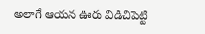అలాగే ఆయన ఊరు విడిచిపెట్టి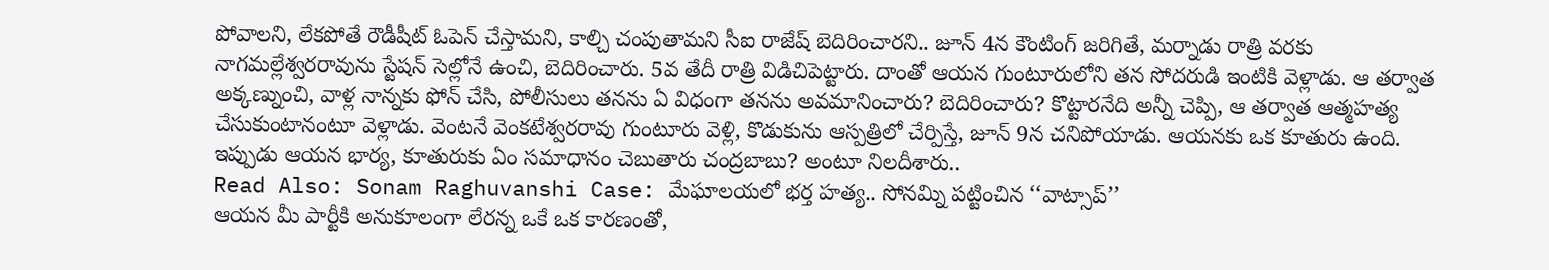పోవాలని, లేకపోతే రౌడీషీట్ ఓపెన్ చేస్తామని, కాల్చి చంపుతామని సీఐ రాజేష్ బెదిరించారని.. జూన్ 4న కౌంటింగ్ జరిగితే, మర్నాడు రాత్రి వరకు నాగమల్లేశ్వరరావును స్టేషన్ సెల్లోనే ఉంచి, బెదిరించారు. 5వ తేదీ రాత్రి విడిచిపెట్టారు. దాంతో ఆయన గుంటూరులోని తన సోదరుడి ఇంటికి వెళ్లాడు. ఆ తర్వాత అక్కణ్నుంచి, వాళ్ల నాన్నకు ఫోన్ చేసి, పోలీసులు తనను ఏ విధంగా తనను అవమానించారు? బెదిరించారు? కొట్టారనేది అన్నీ చెప్పి, ఆ తర్వాత ఆత్మహత్య చేసుకుంటానంటూ వెళ్లాడు. వెంటనే వెంకటేశ్వరరావు గుంటూరు వెళ్లి, కొడుకును ఆస్పత్రిలో చేర్పిస్తే, జూన్ 9న చనిపోయాడు. ఆయనకు ఒక కూతురు ఉంది. ఇప్పుడు ఆయన భార్య, కూతురుకు ఏం సమాధానం చెబుతారు చంద్రబాబు? అంటూ నిలదీశారు..
Read Also: Sonam Raghuvanshi Case: మేఘాలయలో భర్త హత్య.. సోనమ్ని పట్టించిన ‘‘వాట్సాప్’’
ఆయన మీ పార్టీకి అనుకూలంగా లేరన్న ఒకే ఒక కారణంతో,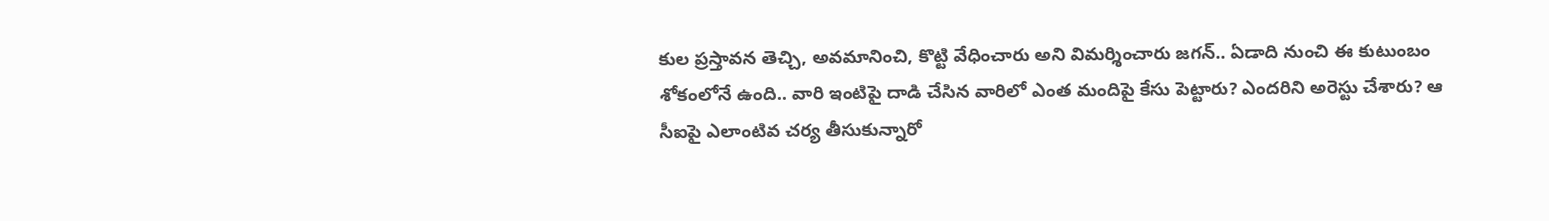కుల ప్రస్తావన తెచ్చి, అవమానించి, కొట్టి వేధించారు అని విమర్శించారు జగన్.. ఏడాది నుంచి ఈ కుటుంబం శోకంలోనే ఉంది.. వారి ఇంటిపై దాడి చేసిన వారిలో ఎంత మందిపై కేసు పెట్టారు? ఎందరిని అరెస్టు చేశారు? ఆ సీఐపై ఎలాంటివ చర్య తీసుకున్నారో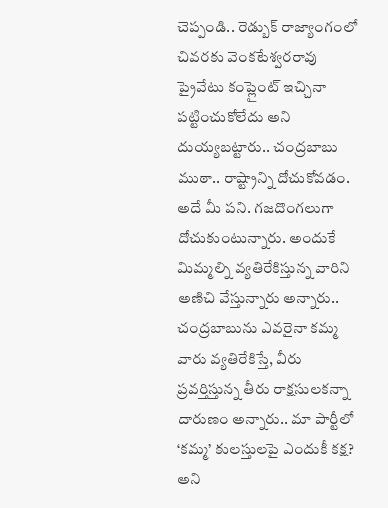చెప్పండి.. రెడ్బుక్ రాజ్యాంగంలో చివరకు వెంకటేశ్వరరావు ప్రైవేటు కంప్లైంట్ ఇచ్చినా పట్టించుకోలేదు అని దుయ్యబట్టారు.. చంద్రబాబు ముఠా.. రాష్ట్రాన్ని దోచుకోవడం. అదే మీ పని. గజదొంగలుగా దోచుకుంటున్నారు. అందుకే మిమ్మల్ని వ్యతిరేకిస్తున్న వారిని అణిచి వేస్తున్నారు అన్నారు.. చంద్రబాబును ఎవరైనా కమ్మ వారు వ్యతిరేకిస్తే, వీరు ప్రవర్తిస్తున్న తీరు రాక్షసులకన్నా దారుణం అన్నారు.. మా పార్టీలో ‘కమ్మ’ కులస్తులపై ఎందుకీ కక్ష? అని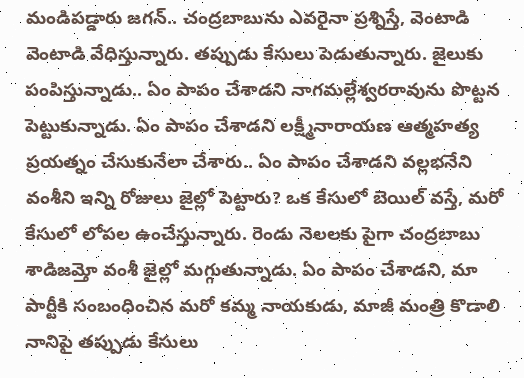మండిపడ్డారు జగన్.. చంద్రబాబును ఎవరైనా ప్రశ్నిస్తే, వెంటాడి వెంటాడి వేధిస్తున్నారు. తప్పుడు కేసులు పెడుతున్నారు. జైలుకు పంపిస్తున్నాడు.. ఏం పాపం చేశాడని నాగమల్లేశ్వరరావును పొట్టన పెట్టుకున్నాడు. ఏం పాపం చేశాడని లక్ష్మీనారాయణ ఆత్మహత్య ప్రయత్నం చేసుకునేలా చేశారు.. ఏం పాపం చేశాడని వల్లభనేని వంశీని ఇన్ని రోజులు జైల్లో పెట్టారు? ఒక కేసులో బెయిల్ వస్తే, మరో కేసులో లోపల ఉంచేస్తున్నారు. రెండు నెలలకు పైగా చంద్రబాబు శాడిజమ్తో వంశీ జైల్లో మగ్గుతున్నాడు. ఏం పాపం చేశాడని, మా పార్టీకి సంబంధించిన మరో కమ్మ నాయకుడు, మాజీ మంత్రి కొడాలి నానిపై తప్పుడు కేసులు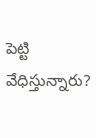పెట్టి వేధిస్తున్నారు?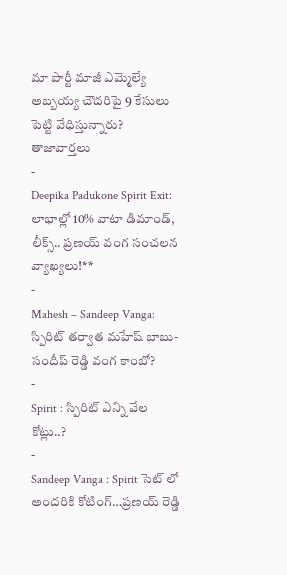మా పార్టీ మాజీ ఎమ్మెల్యే అబ్బయ్య చౌదరిపై 9 కేసులు పెట్టి వేధిస్తున్నారు?
తాజావార్తలు
-
Deepika Padukone Spirit Exit: లాభాల్లో 10% వాటా డిమాండ్, లీక్స్.. ప్రణయ్ వంగ సంచలన వ్యాఖ్యలు!**
-
Mahesh – Sandeep Vanga: స్పిరిట్ తర్వాత మహేష్ బాబు-సందీప్ రెడ్డి వంగ కాంబో?
-
Spirit : స్పిరిట్ ఎన్ని వేల కోట్లు..?
-
Sandeep Vanga : Spirit సెట్ లో అందరికి కోటింగ్…ప్రణయ్ రెడ్డి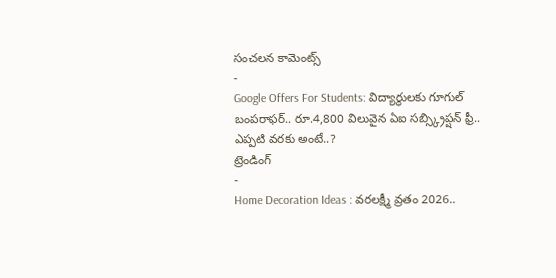సంచలన కామెంట్స్
-
Google Offers For Students: విద్యార్థులకు గూగుల్ బంపరాఫర్.. రూ.4,800 విలువైన ఏఐ సబ్స్క్రిప్షన్ ఫ్రీ.. ఎప్పటి వరకు అంటే..?
ట్రెండింగ్
-
Home Decoration Ideas : వరలక్ష్మీ వ్రతం 2026..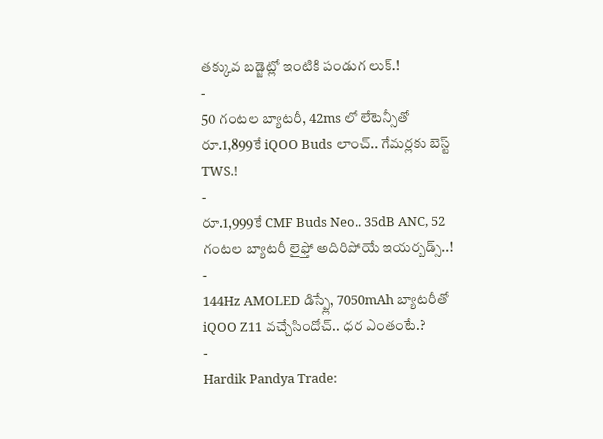తక్కువ బడ్జెట్లో ఇంటికి పండుగ లుక్.!
-
50 గంటల బ్యాటరీ, 42ms లో లేటెన్సీతో రూ.1,899కే iQOO Buds లాంచ్.. గేమర్లకు బెస్ట్ TWS.!
-
రూ.1,999కే CMF Buds Neo.. 35dB ANC, 52 గంటల బ్యాటరీ లైఫ్తో అదిరిపోయే ఇయర్బడ్స్..!
-
144Hz AMOLED డిస్ప్లే, 7050mAh బ్యాటరీతో iQOO Z11 వచ్చేసిందోచ్.. ధర ఎంతంటే.?
-
Hardik Pandya Trade: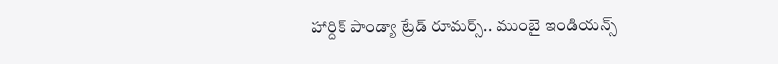హార్దిక్ పాండ్యా ట్రేడ్ రూమర్స్.. ముంబై ఇండియన్స్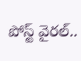పోస్ట్ వైరల్..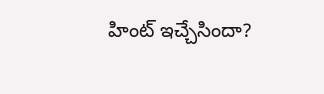హింట్ ఇచ్చేసిందా?